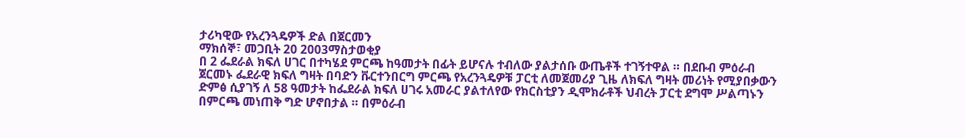ታሪካዊው የአረንጓዴዎች ድል በጀርመን
ማክሰኞ፣ መጋቢት 20 2003ማስታወቂያ
በ 2 ፌደራል ክፍለ ሀገር በተካሄደ ምርጫ ከዓመታት በፊት ይሆናሉ ተብለው ያልታሰቡ ውጤቶች ተገኝተዋል ። በደቡብ ምዕራብ ጀርመኑ ፌደራዊ ክፍለ ግዛት በባድን ቩርተንበርግ ምርጫ የአረንጓዴዎቹ ፓርቲ ለመጀመሪያ ጊዜ ለክፍለ ግዛት መሪነት የሚያበቃውን ድምፅ ሲያገኝ ለ 58 ዓመታት ከፌደራል ክፍለ ሀገሩ አመራር ያልተለየው የክርስቲያን ዲሞክራቶች ህብረት ፓርቲ ደግሞ ሥልጣኑን በምርጫ መነጠቅ ግድ ሆኖበታል ። በምዕራብ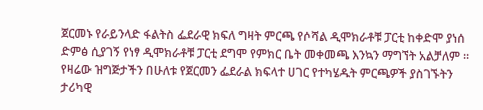ጀርመኑ የራይንላድ ፋልትስ ፌደራዊ ክፍለ ግዛት ምርጫ የሶሻል ዲሞክራቶቹ ፓርቲ ከቀድሞ ያነሰ ድምፅ ሲያገኝ የነፃ ዲሞክራቶቹ ፓርቲ ደግሞ የምክር ቤት መቀመጫ እንኳን ማግኘት አልቻለም ። የዛሬው ዝግጅታችን በሁለቱ የጀርመን ፌደራል ክፍላተ ሀገር የተካሄዱት ምርጫዎች ያስገኙትን ታሪካዊ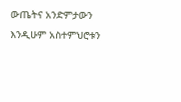ውጤትና አንድምታውን እንዲሁም አስተምህሮቱን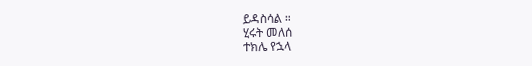ይዳስሳል ።
ሂሩት መለሰ
ተክሌ የኋላ